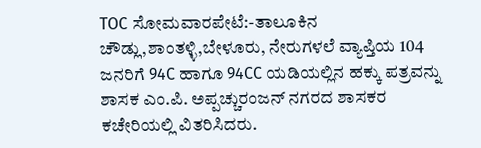TOC ಸೋಮವಾರಪೇಟೆ:-ತಾಲೂಕಿನ ಚೌಡ್ಲು,ಶಾಂತಳ್ಳಿ,ಬೇಳೂರು, ನೇರುಗಳಲೆ ವ್ಯಾಪ್ತಿಯ 104 ಜನರಿಗೆ 94C ಹಾಗೂ 94CC ಯಡಿಯಲ್ಲಿನ ಹಕ್ಕು ಪತ್ರವನ್ನು ಶಾಸಕ ಎಂ.ಪಿ. ಅಪ್ಪಚ್ಚುರಂಜನ್ ನಗರದ ಶಾಸಕರ ಕಚೇರಿಯಲ್ಲಿ ವಿತರಿಸಿದರು.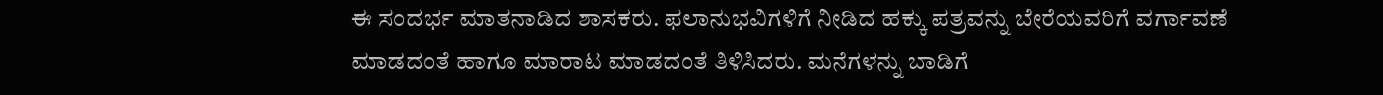ಈ ಸಂದರ್ಭ ಮಾತನಾಡಿದ ಶಾಸಕರು. ಫಲಾನುಭವಿಗಳಿಗೆ ನೀಡಿದ ಹಕ್ಕು ಪತ್ರವನ್ನು ಬೇರೆಯವರಿಗೆ ವರ್ಗಾವಣೆ ಮಾಡದಂತೆ ಹಾಗೂ ಮಾರಾಟ ಮಾಡದಂತೆ ತಿಳಿಸಿದರು. ಮನೆಗಳನ್ನು ಬಾಡಿಗೆ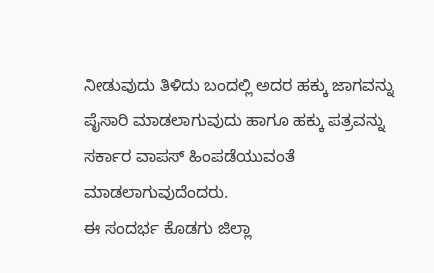ನೀಡುವುದು ತಿಳಿದು ಬಂದಲ್ಲಿ ಅದರ ಹಕ್ಕು ಜಾಗವನ್ನು ಪೈಸಾರಿ ಮಾಡಲಾಗುವುದು ಹಾಗೂ ಹಕ್ಕು ಪತ್ರವನ್ನು ಸರ್ಕಾರ ವಾಪಸ್ ಹಿಂಪಡೆಯುವಂತೆ ಮಾಡಲಾಗುವುದೆಂದರು.
ಈ ಸಂದರ್ಭ ಕೊಡಗು ಜಿಲ್ಲಾ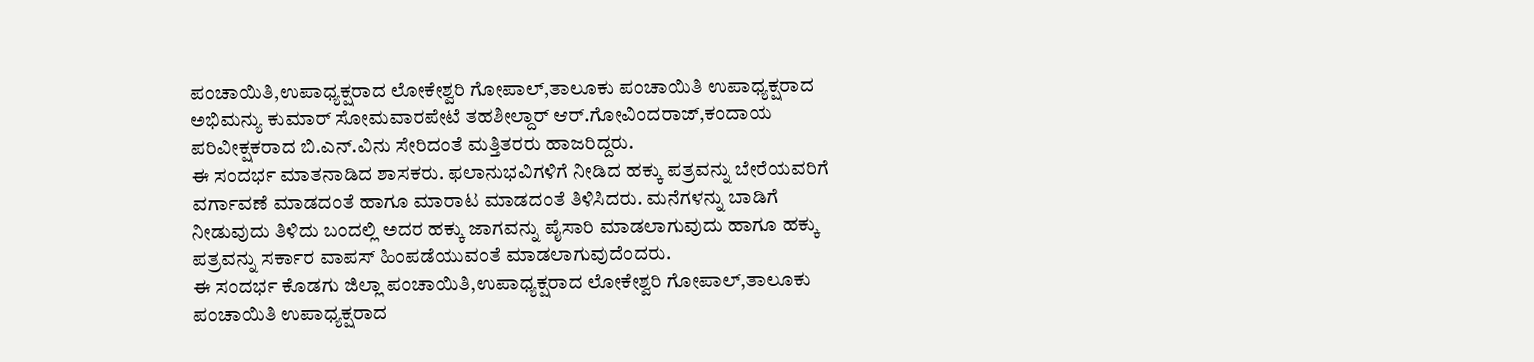ಪಂಚಾಯಿತಿ,ಉಪಾಧ್ಯಕ್ಷರಾದ ಲೋಕೇಶ್ವರಿ ಗೋಪಾಲ್,ತಾಲೂಕು ಪಂಚಾಯಿತಿ ಉಪಾಧ್ಯಕ್ಷರಾದ ಅಭಿಮನ್ಯು ಕುಮಾರ್ ಸೋಮವಾರಪೇಟೆ ತಹಶೀಲ್ದಾರ್ ಆರ್.ಗೋವಿಂದರಾಜ್,ಕಂದಾಯ ಪರಿವೀಕ್ಷಕರಾದ ಬಿ.ಎನ್.ವಿನು ಸೇರಿದಂತೆ ಮತ್ತಿತರರು ಹಾಜರಿದ್ದರು.
ಈ ಸಂದರ್ಭ ಮಾತನಾಡಿದ ಶಾಸಕರು. ಫಲಾನುಭವಿಗಳಿಗೆ ನೀಡಿದ ಹಕ್ಕು ಪತ್ರವನ್ನು ಬೇರೆಯವರಿಗೆ ವರ್ಗಾವಣೆ ಮಾಡದಂತೆ ಹಾಗೂ ಮಾರಾಟ ಮಾಡದಂತೆ ತಿಳಿಸಿದರು. ಮನೆಗಳನ್ನು ಬಾಡಿಗೆ ನೀಡುವುದು ತಿಳಿದು ಬಂದಲ್ಲಿ ಅದರ ಹಕ್ಕು ಜಾಗವನ್ನು ಪೈಸಾರಿ ಮಾಡಲಾಗುವುದು ಹಾಗೂ ಹಕ್ಕು ಪತ್ರವನ್ನು ಸರ್ಕಾರ ವಾಪಸ್ ಹಿಂಪಡೆಯುವಂತೆ ಮಾಡಲಾಗುವುದೆಂದರು.
ಈ ಸಂದರ್ಭ ಕೊಡಗು ಜಿಲ್ಲಾ ಪಂಚಾಯಿತಿ,ಉಪಾಧ್ಯಕ್ಷರಾದ ಲೋಕೇಶ್ವರಿ ಗೋಪಾಲ್,ತಾಲೂಕು ಪಂಚಾಯಿತಿ ಉಪಾಧ್ಯಕ್ಷರಾದ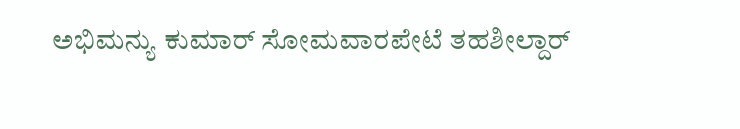ಅಭಿಮನ್ಯು ಕುಮಾರ್ ಸೋಮವಾರಪೇಟೆ ತಹಶೀಲ್ದಾರ್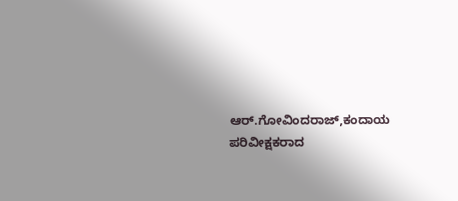ಆರ್.ಗೋವಿಂದರಾಜ್,ಕಂದಾಯ ಪರಿವೀಕ್ಷಕರಾದ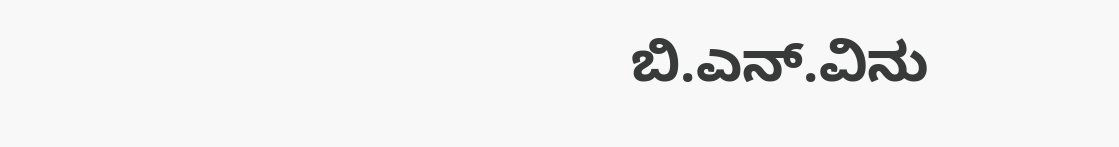ಬಿ.ಎನ್.ವಿನು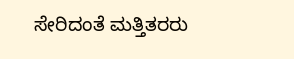ಸೇರಿದಂತೆ ಮತ್ತಿತರರು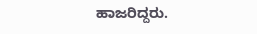ಹಾಜರಿದ್ದರು.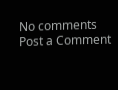No comments
Post a Comment